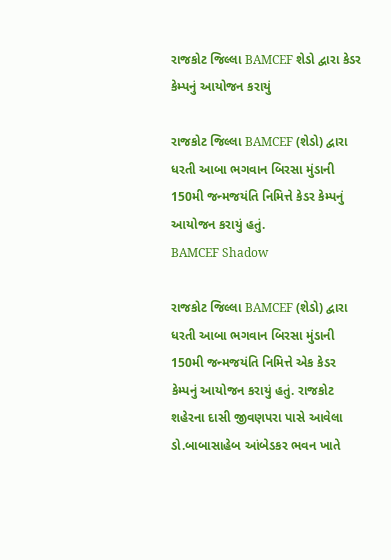રાજકોટ જિલ્લા BAMCEF શેડો દ્વારા કેડર કેમ્પનું આયોજન કરાયું

રાજકોટ જિલ્લા BAMCEF (શેડો) દ્વારા ધરતી આબા ભગવાન બિરસા મુંડાની 150મી જન્મજયંતિ નિમિત્તે કેડર કેમ્પનું આયોજન કરાયું હતું.
BAMCEF Shadow

રાજકોટ જિલ્લા BAMCEF (શેડો) દ્વારા ધરતી આબા ભગવાન બિરસા મુંડાની 150મી જન્મજયંતિ નિમિત્તે એક કેડર કેમ્પનું આયોજન કરાયું હતું. રાજકોટ શહેરના દાસી જીવણપરા પાસે આવેલા ડો.બાબાસાહેબ આંબેડકર ભવન ખાતે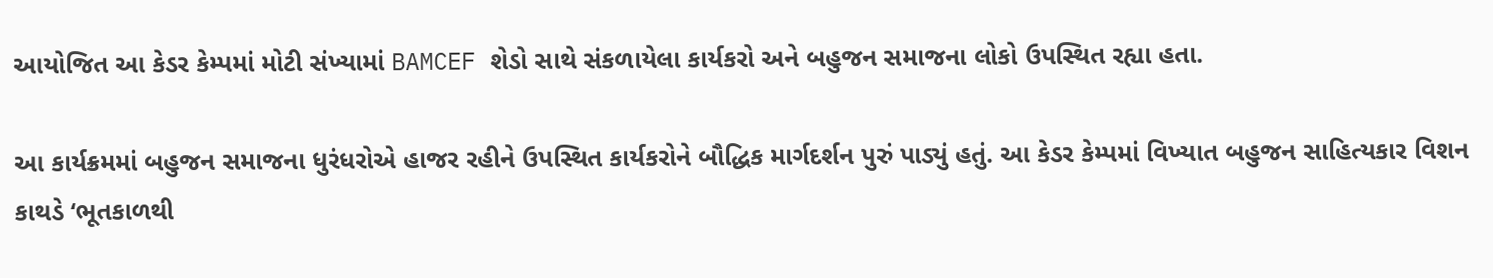આયોજિત આ કેડર કેમ્પમાં મોટી સંખ્યામાં BAMCEF શેડો સાથે સંકળાયેલા કાર્યકરો અને બહુજન સમાજના લોકો ઉપસ્થિત રહ્યા હતા.

આ કાર્યક્રમમાં બહુજન સમાજના ધુરંધરોએ હાજર રહીને ઉપસ્થિત કાર્યકરોને બૌદ્ધિક માર્ગદર્શન પુરું પાડ્યું હતું. આ કેડર કેમ્પમાં વિખ્યાત બહુજન સાહિત્યકાર વિશન કાથડે ‘ભૂતકાળથી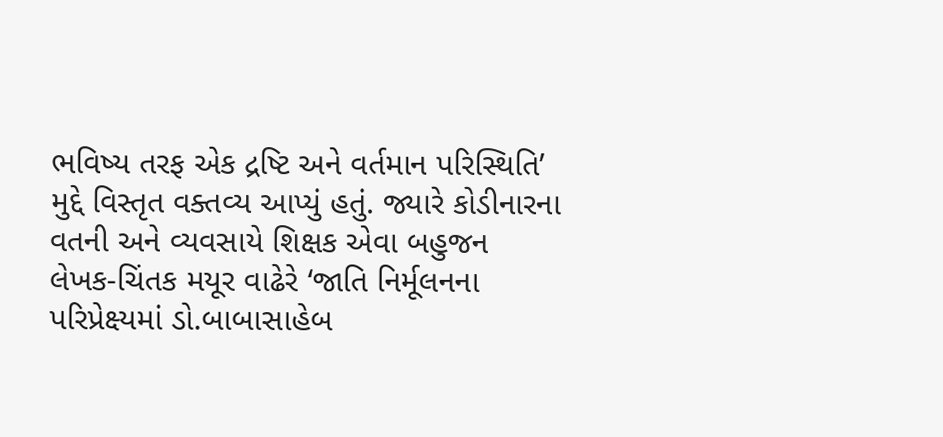ભવિષ્ય તરફ એક દ્રષ્ટિ અને વર્તમાન પરિસ્થિતિ’ મુદ્દે વિસ્તૃત વક્તવ્ય આપ્યું હતું. જ્યારે કોડીનારના વતની અને વ્યવસાયે શિક્ષક એવા બહુજન લેખક-ચિંતક મયૂર વાઢેરે ‘જાતિ નિર્મૂલનના પરિપ્રેક્ષ્યમાં ડો.બાબાસાહેબ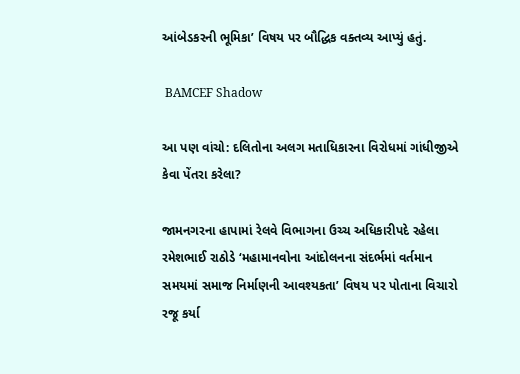આંબેડકરની ભૂમિકા’ વિષય પર બૌદ્ધિક વક્તવ્ય આપ્યું હતું.

 BAMCEF Shadow

આ પણ વાંચો: દલિતોના અલગ મતાધિકારના વિરોધમાં ગાંધીજીએ કેવા પેંતરા કરેલા?

જામનગરના હાપામાં રેલવે વિભાગના ઉચ્ચ અધિકારીપદે રહેલા રમેશભાઈ રાઠોડે ‘મહામાનવોના આંદોલનના સંદર્ભમાં વર્તમાન સમયમાં સમાજ નિર્માણની આવશ્યકતા’ વિષય પર પોતાના વિચારો રજૂ કર્યા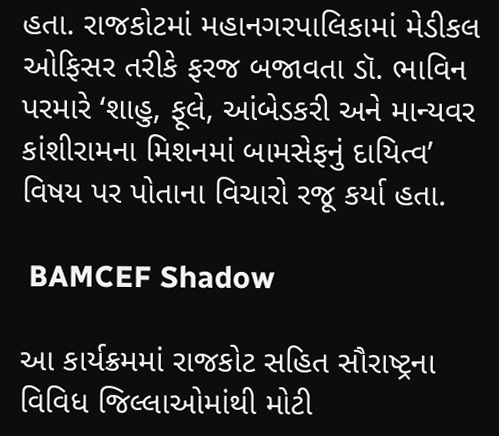હતા. રાજકોટમાં મહાનગરપાલિકામાં મેડીકલ ઓફિસર તરીકે ફરજ બજાવતા ડૉ. ભાવિન પરમારે ‘શાહુ, ફૂલે, આંબેડકરી અને માન્યવર કાંશીરામના મિશનમાં બામસેફનું દાયિત્વ’ વિષય પર પોતાના વિચારો રજૂ કર્યા હતા.

 BAMCEF Shadow

આ કાર્યક્રમમાં રાજકોટ સહિત સૌરાષ્ટ્રના વિવિધ જિલ્લાઓમાંથી મોટી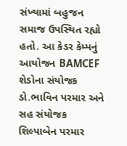સંખ્યામાં બહુજન સમાજ ઉપસ્થિત રહ્યો હતો. આ કેડર કેમ્પનું આયોજન BAMCEF શેડોના સંયોજક ડો.ભાવિન પરમાર અને સહ સંયોજક શિલ્પાબેન પરમાર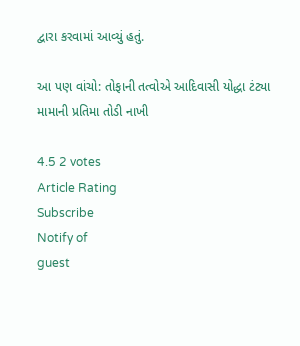દ્વારા કરવામાં આવ્યું હતું.

આ પણ વાંચો: તોફાની તત્વોએ આદિવાસી યોદ્ધા ટંટ્યા મામાની પ્રતિમા તોડી નાખી

4.5 2 votes
Article Rating
Subscribe
Notify of
guest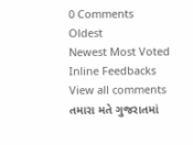0 Comments
Oldest
Newest Most Voted
Inline Feedbacks
View all comments
તમારા મતે ગુજરાતમાં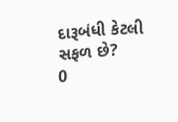દારૂબંધી કેટલી સફળ છે?
0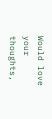Would love your thoughts,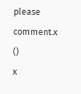please comment.x
()
x